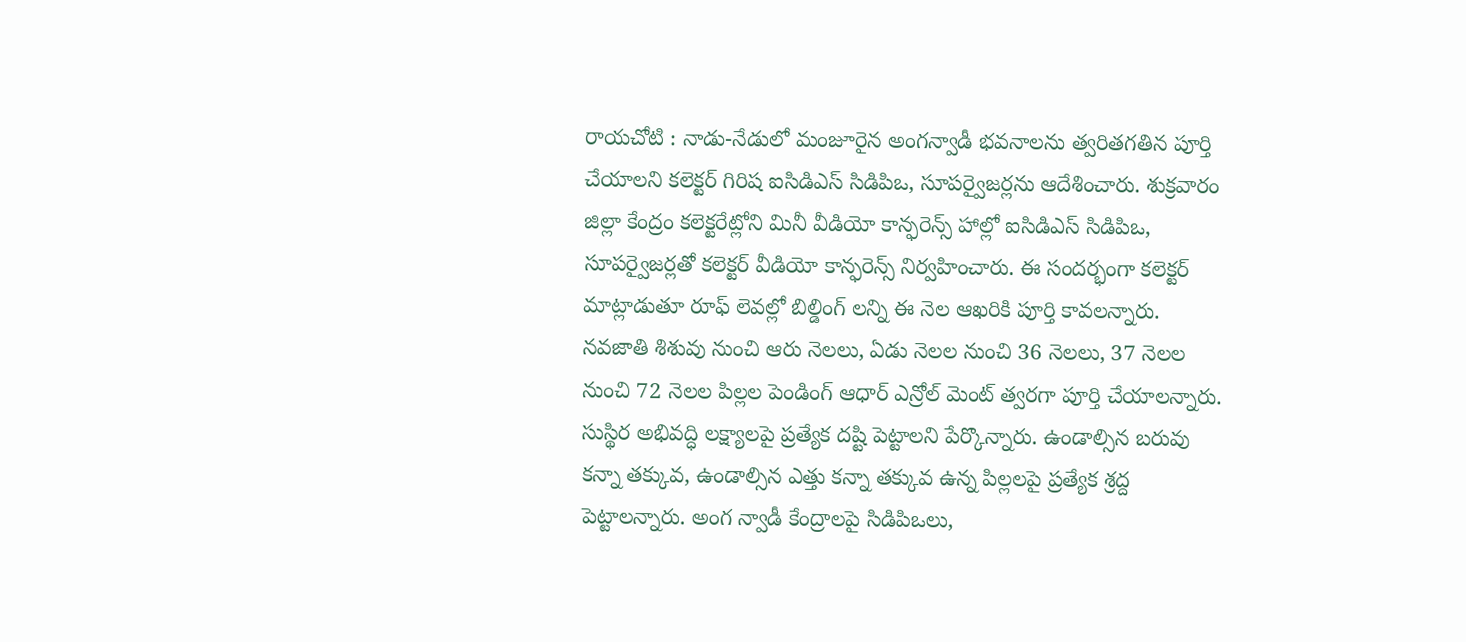రాయచోటి : నాడు-నేడులో మంజూరైన అంగన్వాడీ భవనాలను త్వరితగతిన పూర్తి చేయాలని కలెక్టర్ గిరిష ఐసిడిఎస్ సిడిపిఒ, సూపర్వైజర్లను ఆదేశించారు. శుక్రవారం జిల్లా కేంద్రం కలెక్టరేట్లోని మినీ వీడియో కాన్ఫరెన్స్ హాల్లో ఐసిడిఎస్ సిడిపిఒ, సూపర్వైజర్లతో కలెక్టర్ వీడియో కాన్ఫరెన్స్ నిర్వహించారు. ఈ సందర్భంగా కలెక్టర్ మాట్లాడుతూ రూఫ్ లెవల్లో బిల్డింగ్ లన్ని ఈ నెల ఆఖరికి పూర్తి కావలన్నారు. నవజాతి శిశువు నుంచి ఆరు నెలలు, ఏడు నెలల నుంచి 36 నెలలు, 37 నెలల నుంచి 72 నెలల పిల్లల పెండింగ్ ఆధార్ ఎన్రోల్ మెంట్ త్వరగా పూర్తి చేయాలన్నారు. సుస్థిర అభివద్ధి లక్ష్యాలపై ప్రత్యేక దష్టి పెట్టాలని పేర్కొన్నారు. ఉండాల్సిన బరువు కన్నా తక్కువ, ఉండాల్సిన ఎత్తు కన్నా తక్కువ ఉన్న పిల్లలపై ప్రత్యేక శ్రద్ద పెట్టాలన్నారు. అంగ న్వాడీ కేంద్రాలపై సిడిపిఒలు,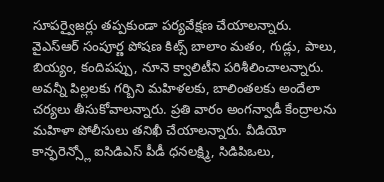సూపర్వైజర్లు తప్పకుండా పర్యవేక్షణ చేయాలన్నారు. వైఎస్ఆర్ సంపూర్ణ పోషణ కిట్స్ బాలాం మతం, గుడ్లు, పాలు, బియ్యం, కందిపప్పు, నూనె క్వాలిటీని పరిశీలించాలన్నారు. అవన్నీ పిల్లలకు గర్బిని మహిళలకు, బాలింతలకు అందేలా చర్యలు తీసుకోవాలన్నారు. ప్రతి వారం అంగన్వాడీ కేంద్రాలను మహిళా పోలీసులు తనిఖీ చేయాలన్నారు. వీడియో కాన్ఫరెన్స్లో ఐసిడిఎస్ పీడీ ధనలక్ష్మి, సిడిపిఒలు,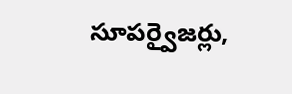సూపర్వైజర్లు,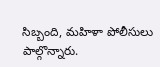సిబ్బంది, మహిళా పోలీసులు పాల్గొన్నారు.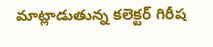మాట్లాడుతున్న కలెక్టర్ గిరీష